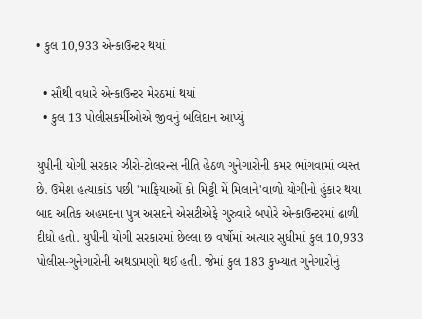• કુલ 10,933 એન્કાઉન્ટર થયાં

  • સૌથી વધારે એન્કાઉન્ટર મેરઠમાં થયાં
  • કુલ 13 પોલીસકર્મીઓએ જીવનું બલિદાન આપ્યું

યુપીની યોગી સરકાર ઝીરો-ટોલરન્સ નીતિ હેઠળ ગુનેગારોની કમર ભાંગવામાં વ્યસ્ત છે. ઉમેશ હત્યાકાંડ પછી 'માફિયાઓં કો મિટ્ટી મેં મિલાને'વાળો યોગીનો હુંકાર થયા બાદ અતિક અહમદના પુત્ર અસદને એસટીએફે ગુરુવારે બપોરે એન્કાઉન્ટરમાં ઢાળી દીધો હતો. યુપીની યોગી સરકારમાં છેલ્લા છ વર્ષોમાં અત્યાર સુધીમાં કુલ 10,933 પોલીસ-ગુનેગારોની અથડામણો થઈ હતી. જેમાં કુલ 183 કુખ્યાત ગુનેગારોનું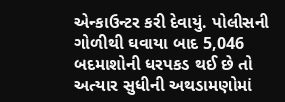એન્કાઉન્ટર કરી દેવાયું. પોલીસની ગોળીથી ઘવાયા બાદ 5,046 બદમાશોની ધરપકડ થઈ છે તો અત્યાર સુધીની અથડામણોમાં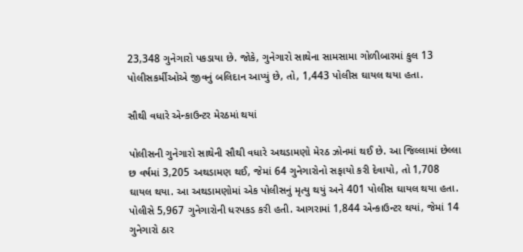23,348 ગુનેગારો પકડાયા છે. જોકે, ગુનેગારો સાથેના સામસામા ગોળીબારમાં કુલ 13 પોલીસકર્મીઓએ જીવનું બલિદાન આપ્યું છે, તો, 1,443 પોલીસ ઘાયલ થયા હતા.

સૌથી વધારે એન્કાઉન્ટર મેરઠમાં થયાં

પોલીસની ગુનેગારો સાથેની સૌથી વધારે અથડામણો મેરઠ ઝોનમાં થઈ છે. આ જિલ્લામાં છેલ્લા છ વર્ષમાં 3,205 અથડામણ થઈ, જેમાં 64 ગુનેગારોનો સફાયો કરી દેવાયો, તો 1,708 ઘાયલ થયા. આ અથડામણોમાં એક પોલીસનું મૃત્યુ થયું અને 401 પોલીસ ઘાયલ થયા હતા. પોલીસે 5,967 ગુનેગારોની ધરપકડ કરી હતી. આગરામાં 1,844 એન્કાઉન્ટર થયાં, જેમાં 14 ગુનેગારો ઠાર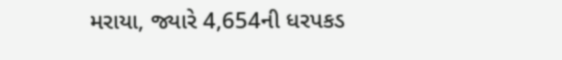મરાયા, જ્યારે 4,654ની ધરપકડ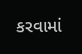કરવામાં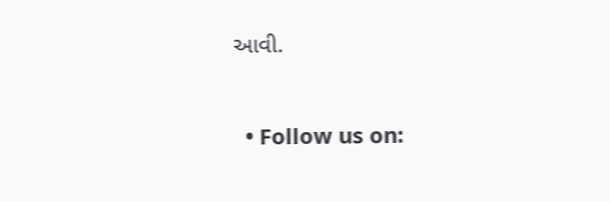આવી.


  • Follow us on: